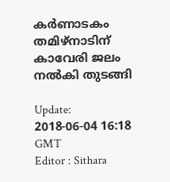കര്‍ണാടകം തമിഴ്നാടിന് കാവേരി ജലം നല്‍കി തുടങ്ങി

Update: 2018-06-04 16:18 GMT
Editor : Sithara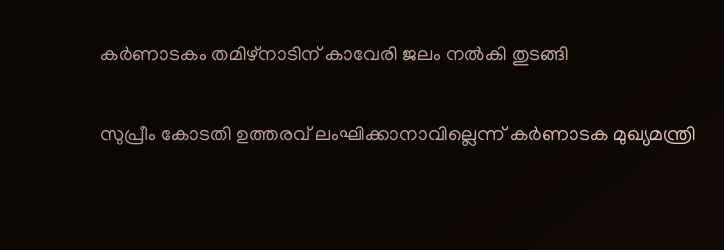കര്‍ണാടകം തമിഴ്നാടിന് കാവേരി ജലം നല്‍കി തുടങ്ങി

സുപ്രീം കോടതി ഉത്തരവ് ലംഘിക്കാനാവില്ലെന്ന് കര്‍ണാടക മുഖ്യമന്ത്രി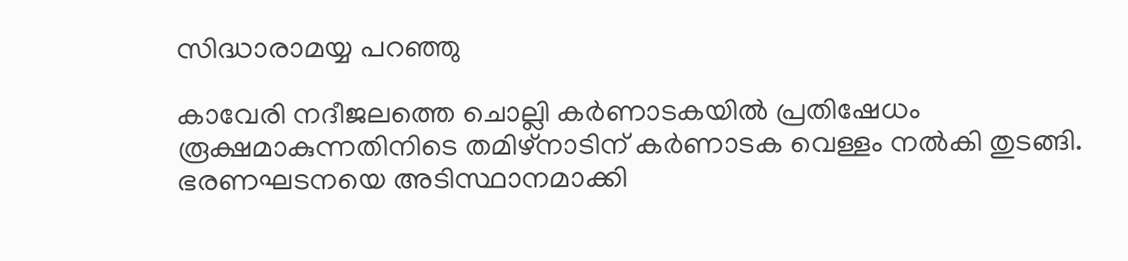സിദ്ധാരാമയ്യ പറഞ്ഞു

കാവേരി നദീജലത്തെ ചൊല്ലി കര്‍ണാടകയില്‍ പ്രതിഷേധം രൂക്ഷമാകുന്നതിനിടെ തമിഴ്നാടിന് കര്‍ണാടക വെള്ളം നല്‍കി തുടങ്ങി. ഭരണഘടനയെ അടിസ്ഥാനമാക്കി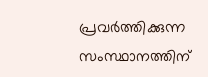പ്രവര്‍ത്തിക്കുന്ന സംസ്ഥാനത്തിന്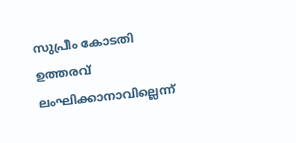സുപ്രീം കോടതി ഉത്തരവ് ലംഘിക്കാനാവില്ലെന്ന്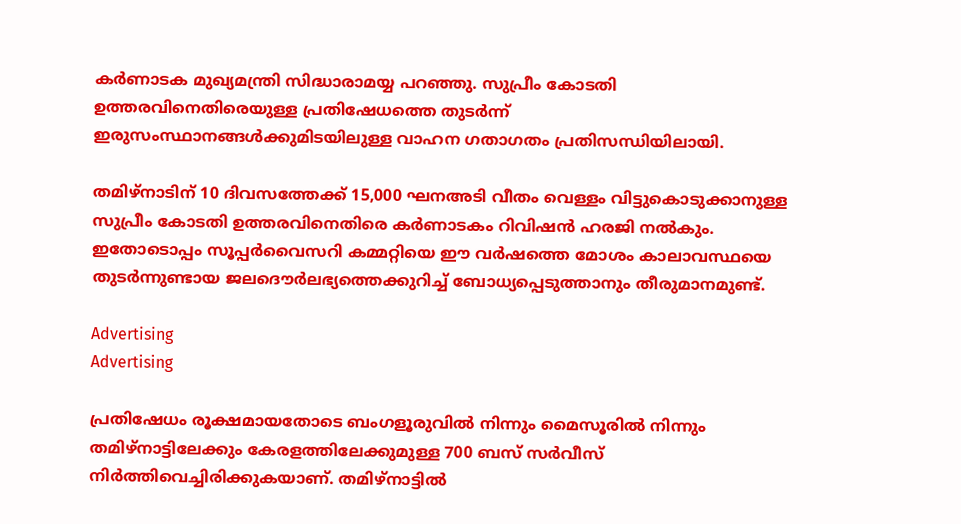കര്‍ണാടക മുഖ്യമന്ത്രി സിദ്ധാരാമയ്യ പറഞ്ഞു. സുപ്രീം കോടതി ഉത്തരവിനെതിരെയുള്ള പ്രതിഷേധത്തെ തുടര്‍ന്ന് ഇരുസംസ്ഥാനങ്ങള്‍ക്കുമിടയിലുള്ള വാഹന ഗതാഗതം പ്രതിസന്ധിയിലായി.

തമിഴ്നാടിന് 10 ദിവസത്തേക്ക് 15,000 ഘനഅടി വീതം വെള്ളം വിട്ടുകൊടുക്കാനുള്ള സുപ്രീം കോടതി ഉത്തരവിനെതിരെ കര്‍ണാടകം റിവിഷന്‍ ഹരജി നല്‍കും. ഇതോടൊപ്പം സൂപ്പര്‍വൈസറി കമ്മറ്റിയെ ഈ വര്‍ഷത്തെ മോശം കാലാവസ്ഥയെ തുടര്‍ന്നുണ്ടായ ജലദൌര്‍ലഭ്യത്തെക്കുറിച്ച് ബോധ്യപ്പെടുത്താനും തീരുമാനമുണ്ട്.

Advertising
Advertising

പ്രതിഷേധം രൂക്ഷമായതോടെ ബംഗളൂരുവില്‍ നിന്നും മൈസൂരില്‍ നിന്നും തമിഴ്‌നാട്ടിലേക്കും കേരളത്തിലേക്കുമുള്ള 700 ബസ് സര്‍വീസ് നിര്‍ത്തിവെച്ചിരിക്കുകയാണ്. തമിഴ്നാട്ടില്‍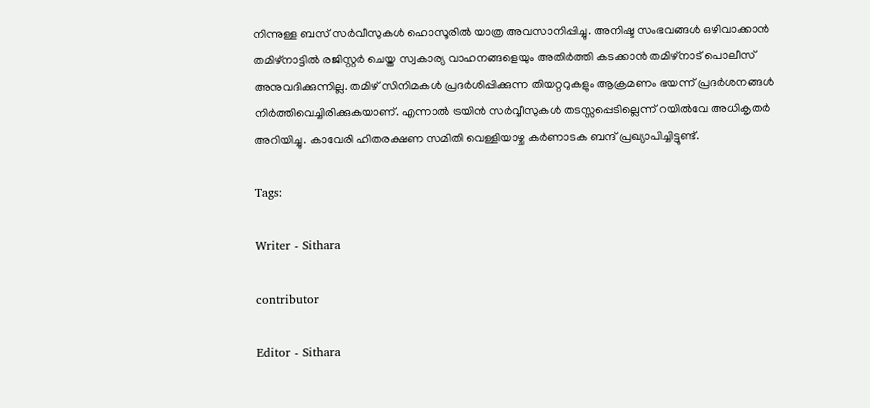നിന്നുള്ള ബസ് സര്‍വീസുകള്‍ ഹൊസൂരില്‍ യാത്ര അവസാനിപ്പിച്ചു. അനിഷ്ട സംഭവങ്ങള്‍ ഒഴിവാക്കാന്‍ തമിഴ്നാട്ടില്‍ രജിസ്റ്റര്‍ ചെയ്ത സ്വകാര്യ വാഹനങ്ങളെയും അതിര്‍ത്തി കടക്കാന്‍ തമിഴ്നാട് പൊലീസ് അനുവദിക്കുന്നില്ല. തമിഴ് സിനിമകള്‍ പ്രദര്‍ശിപ്പിക്കുന്ന തിയറ്ററുകളും ആക്രമണം ഭയന്ന് പ്രദര്‍ശനങ്ങള്‍ നിര്‍ത്തിവെച്ചിരിക്കുകയാണ്. എന്നാല്‍ ട്രയിന്‍ സര്‍വ്വീസുകള്‍ തടസ്സപ്പെടില്ലെന്ന് റയില്‍വേ അധികൃതര്‍ അറിയിച്ചു. കാവേരി ഹിതരക്ഷണ സമിതി വെള്ളിയാഴ്ച കർണാടക ബന്ദ് പ്രഖ്യാപിച്ചിട്ടുണ്ട്.

Tags:

Writer - Sithara

contributor

Editor - Sithara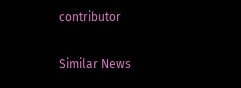contributor

Similar News